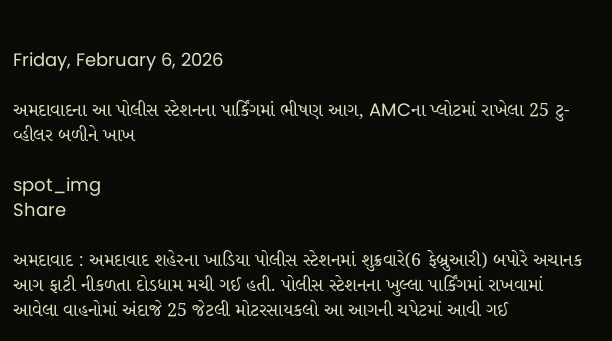Friday, February 6, 2026

અમદાવાદના આ પોલીસ સ્ટેશનના પાર્કિંગમાં ભીષણ આગ, AMCના પ્લોટમાં રાખેલા 25 ટુ-વ્હીલર બળીને ખાખ

spot_img
Share

અમદાવાદ : અમદાવાદ શહેરના ખાડિયા પોલીસ સ્ટેશનમાં શુક્રવારે(6 ફેબ્રુઆરી) બપોરે અચાનક આગ ફાટી નીકળતા દોડધામ મચી ગઈ હતી. પોલીસ સ્ટેશનના ખુલ્લા પાર્કિંગમાં રાખવામાં આવેલા વાહનોમાં અંદાજે 25 જેટલી મોટરસાયકલો આ આગની ચપેટમાં આવી ગઈ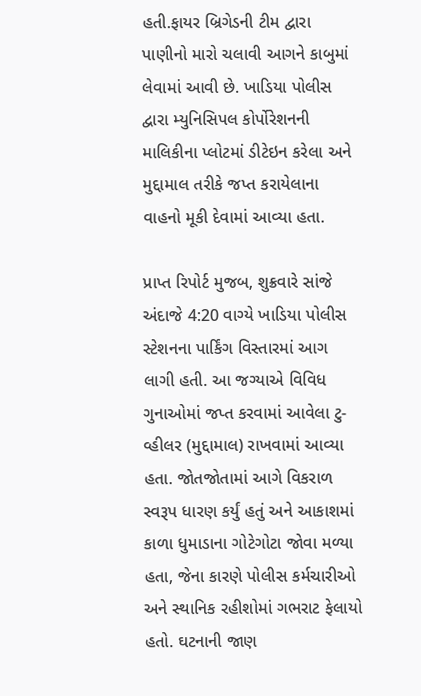હતી.ફાયર બ્રિગેડની ટીમ દ્વારા પાણીનો મારો ચલાવી આગને કાબુમાં લેવામાં આવી છે. ખાડિયા પોલીસ દ્વારા મ્યુનિસિપલ કોર્પોરેશનની માલિકીના પ્લોટમાં ડીટેઇન કરેલા અને મુદ્દામાલ તરીકે જપ્ત કરાયેલાના વાહનો મૂકી દેવામાં આવ્યા હતા.

પ્રાપ્ત રિપોર્ટ મુજબ, શુક્રવારે સાંજે અંદાજે 4:20 વાગ્યે ખાડિયા પોલીસ સ્ટેશનના પાર્કિંગ વિસ્તારમાં આગ લાગી હતી. આ જગ્યાએ વિવિધ ગુનાઓમાં જપ્ત કરવામાં આવેલા ટુ-વ્હીલર (મુદ્દામાલ) રાખવામાં આવ્યા હતા. જોતજોતામાં આગે વિકરાળ સ્વરૂપ ધારણ કર્યું હતું અને આકાશમાં કાળા ધુમાડાના ગોટેગોટા જોવા મળ્યા હતા, જેના કારણે પોલીસ કર્મચારીઓ અને સ્થાનિક રહીશોમાં ગભરાટ ફેલાયો હતો. ઘટનાની જાણ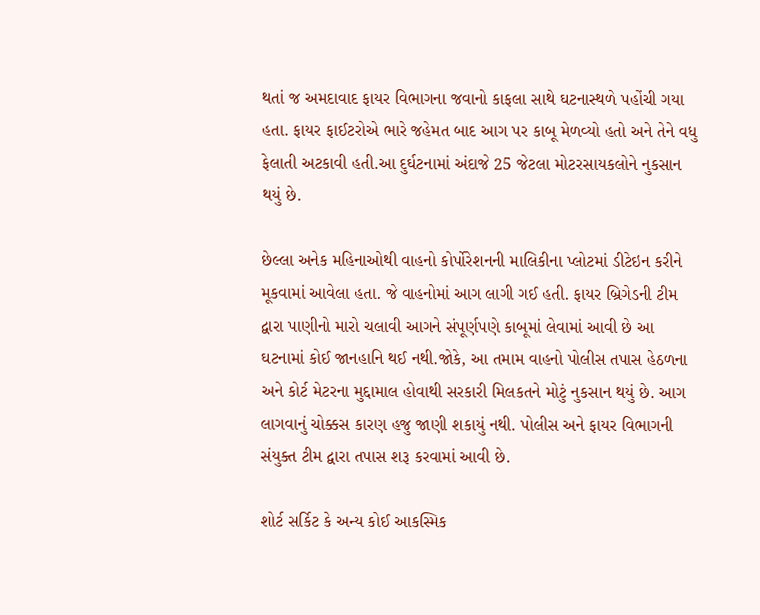થતાં જ અમદાવાદ ફાયર વિભાગના જવાનો કાફલા સાથે ઘટનાસ્થળે પહોંચી ગયા હતા. ફાયર ફાઈટરોએ ભારે જહેમત બાદ આગ પર કાબૂ મેળવ્યો હતો અને તેને વધુ ફેલાતી અટકાવી હતી.આ દુર્ઘટનામાં અંદાજે 25 જેટલા મોટરસાયકલોને નુકસાન થયું છે.

છેલ્લા અનેક મહિનાઓથી વાહનો કોર્પોરેશનની માલિકીના પ્લોટમાં ડીટેઇન કરીને મૂકવામાં આવેલા હતા. જે વાહનોમાં આગ લાગી ગઈ હતી. ફાયર બ્રિગેડની ટીમ દ્વારા પાણીનો મારો ચલાવી આગને સંપૂર્ણપણે કાબૂમાં લેવામાં આવી છે આ ઘટનામાં કોઈ જાનહાનિ થઈ નથી.જોકે, આ તમામ વાહનો પોલીસ તપાસ હેઠળના અને કોર્ટ મેટરના મુદ્દામાલ હોવાથી સરકારી મિલકતને મોટું નુકસાન થયું છે. આગ લાગવાનું ચોક્કસ કારણ હજુ જાણી શકાયું નથી. પોલીસ અને ફાયર વિભાગની સંયુક્ત ટીમ દ્વારા તપાસ શરૂ કરવામાં આવી છે.

શોર્ટ સર્કિટ કે અન્ય કોઈ આકસ્મિક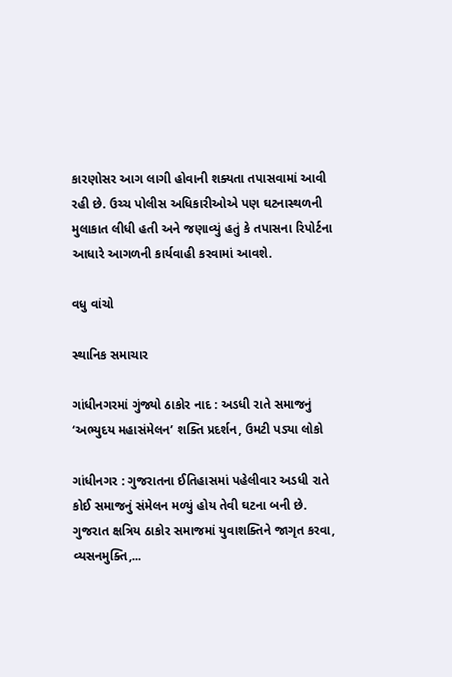કારણોસર આગ લાગી હોવાની શક્યતા તપાસવામાં આવી રહી છે. ઉચ્ચ પોલીસ અધિકારીઓએ પણ ઘટનાસ્થળની મુલાકાત લીધી હતી અને જણાવ્યું હતું કે તપાસના રિપોર્ટના આધારે આગળની કાર્યવાહી કરવામાં આવશે.

વધુ વાંચો

સ્થાનિક સમાચાર

ગાંધીનગરમાં ગુંજ્યો ઠાકોર નાદ : અડધી રાતે સમાજનું ‘અભ્યુદય મહાસંમેલન’ શક્તિ પ્રદર્શન, ઉમટી પડ્યા લોકો

ગાંધીનગર : ગુજરાતના ઈતિહાસમાં પહેલીવાર અડધી રાતે કોઈ સમાજનું સંમેલન મળ્યું હોય તેવી ઘટના બની છે. ગુજરાત ક્ષત્રિય ઠાકોર સમાજમાં યુવાશક્તિને જાગૃત કરવા, વ્યસનમુક્તિ,...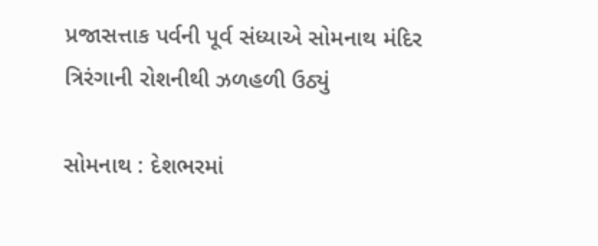પ્રજાસત્તાક પર્વની પૂર્વ સંધ્યાએ સોમનાથ મંદિર ત્રિરંગાની રોશનીથી ઝળહળી ઉઠ્યું

સોમનાથ : દેશભરમાં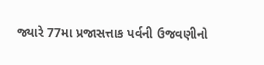જ્યારે 77મા પ્રજાસત્તાક પર્વની ઉજવણીનો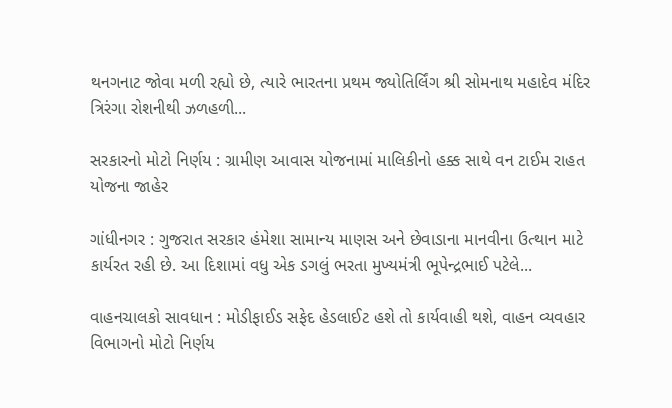થનગનાટ જોવા મળી રહ્યો છે, ત્યારે ભારતના પ્રથમ જ્યોતિર્લિંગ શ્રી સોમનાથ મહાદેવ મંદિર ત્રિરંગા રોશનીથી ઝળહળી...

સરકારનો મોટો નિર્ણય : ગ્રામીણ આવાસ યોજનામાં માલિકીનો હક્ક સાથે વન ટાઈમ રાહત યોજના જાહેર

ગાંધીનગર : ગુજરાત સરકાર હંમેશા સામાન્ય માણસ અને છેવાડાના માનવીના ઉત્થાન માટે કાર્યરત રહી છે. આ દિશામાં વધુ એક ડગલું ભરતા મુખ્યમંત્રી ભૂપેન્દ્રભાઈ પટેલે...

વાહનચાલકો સાવધાન : મોડીફાઈડ સફેદ હેડલાઈટ હશે તો કાર્યવાહી થશે, વાહન વ્યવહાર વિભાગનો મોટો નિર્ણય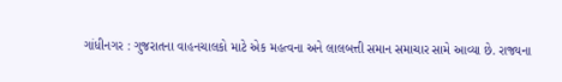ગાંધીનગર : ગુજરાતના વાહનચાલકો માટે એક મહત્વના અને લાલબત્તી સમાન સમાચાર સામે આવ્યા છે. રાજ્યના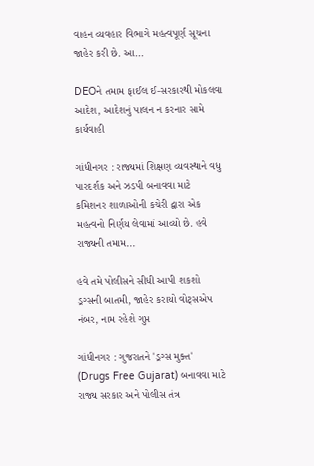વાહન વ્યવહાર વિભાગે મહત્વપૂર્ણ સૂચના જાહેર કરી છે. આ...

DEOને તમામ ફાઈલ ઈ-સરકારથી મોકલવા આદેશ, આદેશનું પાલન ન કરનાર સામે કાર્યવાહી

ગાંધીનગર : રાજ્યમાં શિક્ષણ વ્યવસ્થાને વધુ પારદર્શક અને ઝડપી બનાવવા માટે કમિશનર શાળાઓની કચેરી દ્વારા એક મહત્વનો નિર્ણય લેવામાં આવ્યો છે. હવે રાજ્યની તમામ...

હવે તમે પોલીસને સીધી આપી શકશો ડ્રગ્સની બાતમી, જાહેર કરાયો વોટ્સએપ નંબર, નામ રહેશે ગુપ્ત

ગાંધીનગર : ગુજરાતને 'ડ્રગ્સ મુક્ત' (Drugs Free Gujarat) બનાવવા માટે રાજ્ય સરકાર અને પોલીસ તંત્ર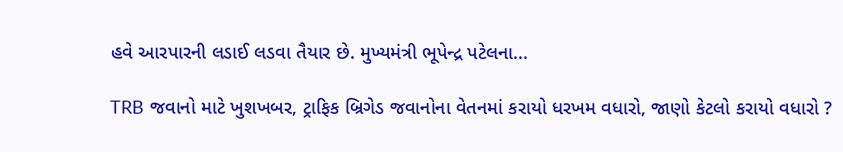હવે આરપારની લડાઈ લડવા તૈયાર છે. મુખ્યમંત્રી ભૂપેન્દ્ર પટેલના...

TRB જવાનો માટે ખુશખબર, ટ્રાફિક બ્રિગેડ જવાનોના વેતનમાં કરાયો ધરખમ વધારો, જાણો કેટલો કરાયો વધારો ?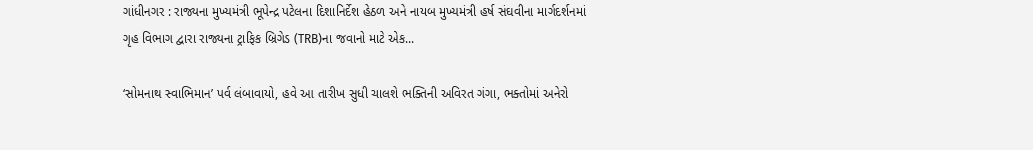ગાંધીનગર : રાજ્યના મુખ્યમંત્રી ભૂપેન્દ્ર પટેલના દિશાનિર્દેશ હેઠળ અને નાયબ મુખ્યમંત્રી હર્ષ સંઘવીના માર્ગદર્શનમાં ગૃહ વિભાગ દ્વારા રાજ્યના ટ્રાફિક બ્રિગેડ (TRB)ના જવાનો માટે એક...

‘સોમનાથ સ્વાભિમાન’ પર્વ લંબાવાયો, હવે આ તારીખ સુધી ચાલશે ભક્તિની અવિરત ગંગા, ભક્તોમાં અનેરો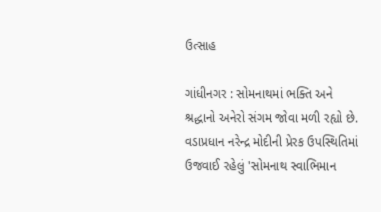ઉત્સાહ

ગાંધીનગર : સોમનાથમાં ભક્તિ અને શ્રદ્ધાનો અનેરો સંગમ જોવા મળી રહ્યો છે. વડાપ્રધાન નરેન્દ્ર મોદીની પ્રેરક ઉપસ્થિતિમાં ઉજવાઈ રહેલું 'સોમનાથ સ્વાભિમાન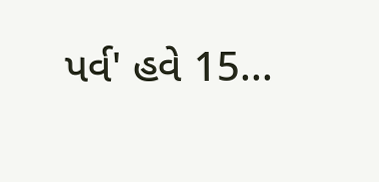પર્વ' હવે 15...